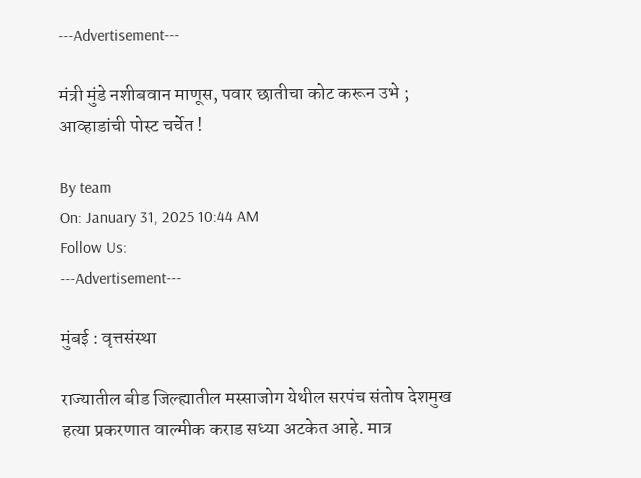---Advertisement---

मंत्री मुंडे नशीबवान माणूस, पवार छातीचा कोट करून उभे ; आव्हाडांची पोस्ट चर्चेत !

By team
On: January 31, 2025 10:44 AM
Follow Us:
---Advertisement---

मुंबई : वृत्तसंस्था

राज्यातील बीड जिल्ह्यातील मस्साजोग येथील सरपंच संतोष देशमुख हत्या प्रकरणात वाल्मीक कराड सध्या अटकेत आहे. मात्र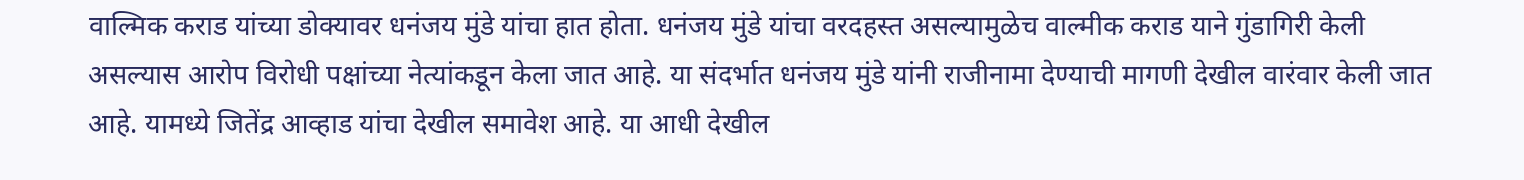वाल्मिक कराड यांच्या डोक्यावर धनंजय मुंडे यांचा हात होता. धनंजय मुंडे यांचा वरदहस्त असल्यामुळेच वाल्मीक कराड याने गुंडागिरी केली असल्यास आरोप विरोधी पक्षांच्या नेत्यांकडून केला जात आहे. या संदर्भात धनंजय मुंडे यांनी राजीनामा देण्याची मागणी देखील वारंवार केली जात आहे. यामध्ये जितेंद्र आव्हाड यांचा देखील समावेश आहे. या आधी देखील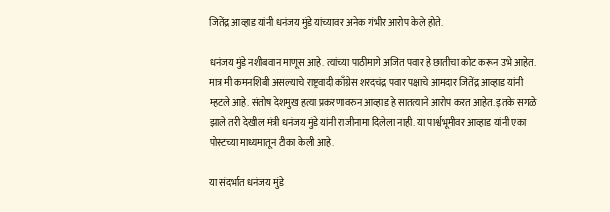जितेंद्र आव्हाड यांनी धनंजय मुंडे यांच्यावर अनेक गंभीर आरोप केले होते.

धनंजय मुंडे नशीबवान माणूस आहे. त्यांच्या पाठीमागे अजित पवार हे छातीचा कोट करून उभे आहेत. मात्र मी कमनशिबी असल्याचे राष्ट्रवादी काँग्रेस शरदचंद्र पवार पक्षाचे आमदार जितेंद्र आव्हाड यांनी म्हटले आहे. संतोष देशमुख हत्या प्रकरणावरुन आव्हाड हे सातत्याने आरोप करत आहेत. इतके सगळे झाले तरी देखील मंत्री धनंजय मुंडे यांनी राजीनामा दिलेला नाही. या पार्श्वभूमीवर आव्हाड यांनी एका पोस्टच्या माध्यमातून टीका केली आहे.

या संदर्भात धनंजय मुंडे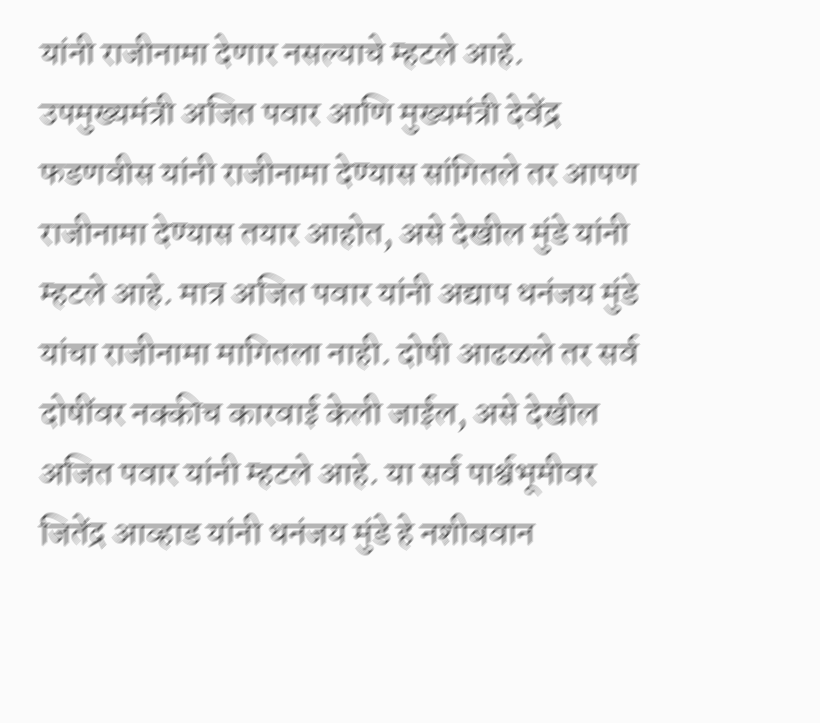यांनी राजीनामा देणार नसल्याचे म्हटले आहे. उपमुख्यमंत्री अजित पवार आणि मुख्यमंत्री देवेंद्र फडणवीस यांनी राजीनामा देण्यास सांगितले तर आपण राजीनामा देण्यास तयार आहोत, असे देखील मुंडे यांनी म्हटले आहे. मात्र अजित पवार यांनी अद्याप धनंजय मुंडे यांचा राजीनामा मागितला नाही. दोषी आढळले तर सर्व दोषींवर नक्कीच कारवाई केली जाईल, असे देखील अजित पवार यांनी म्हटले आहे. या सर्व पार्श्वभूमीवर जितेंद्र आव्हाड यांनी धनंजय मुंडे हे नशीबवान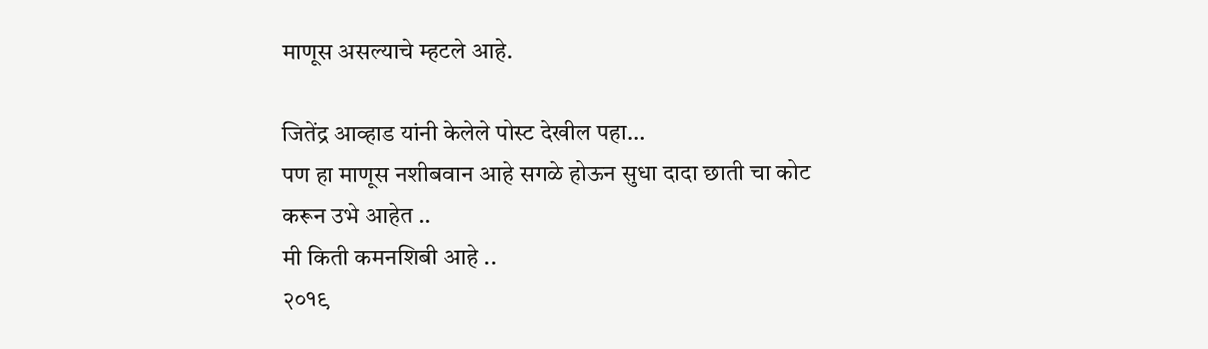माणूस असल्याचे म्हटले आहे.

जितेंद्र आव्हाड यांनी केलेले पोस्ट देखील पहा…
पण हा माणूस नशीबवान आहे सगळे होऊन सुधा दादा छाती चा कोट करून उभे आहेत ..
मी किती कमनशिबी आहे ..
२०१९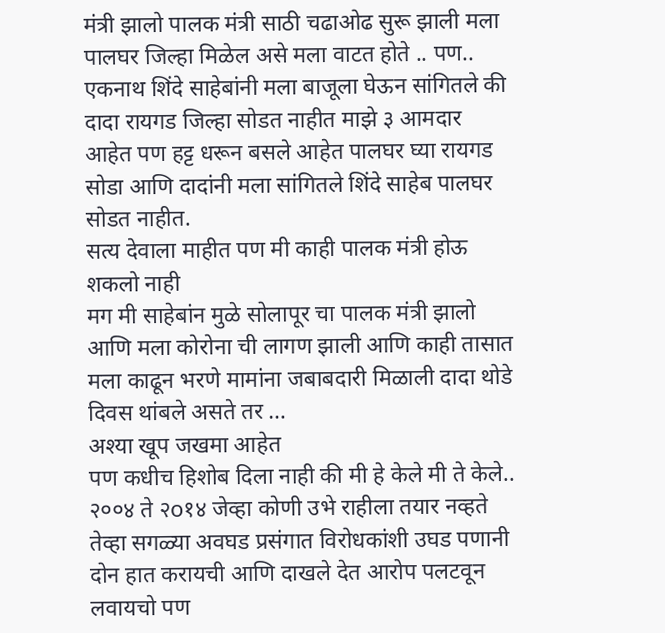मंत्री झालो पालक मंत्री साठी चढाओढ सुरू झाली मला पालघर जिल्हा मिळेल असे मला वाटत होते .. पण..
एकनाथ शिंदे साहेबांनी मला बाजूला घेऊन सांगितले की दादा रायगड जिल्हा सोडत नाहीत माझे ३ आमदार आहेत पण हट्ट धरून बसले आहेत पालघर घ्या रायगड सोडा आणि दादांनी मला सांगितले शिंदे साहेब पालघर सोडत नाहीत.
सत्य देवाला माहीत पण मी काही पालक मंत्री होऊ शकलो नाही
मग मी साहेबांन मुळे सोलापूर चा पालक मंत्री झालो आणि मला कोरोना ची लागण झाली आणि काही तासात मला काढून भरणे मामांना जबाबदारी मिळाली दादा थोडे दिवस थांबले असते तर …
अश्या खूप जखमा आहेत
पण कधीच हिशोब दिला नाही की मी हे केले मी ते केले..
२००४ ते २o१४ जेव्हा कोणी उभे राहीला तयार नव्हते तेव्हा सगळ्या अवघड प्रसंगात विरोधकांशी उघड पणानी दोन हात करायची आणि दाखले देत आरोप पलटवून लवायचो पण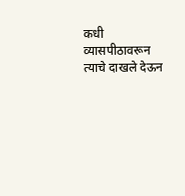कधी व्यासपीठावरून त्याचे दाखले देऊन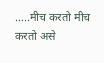…..मीच करतो मीच करतो असे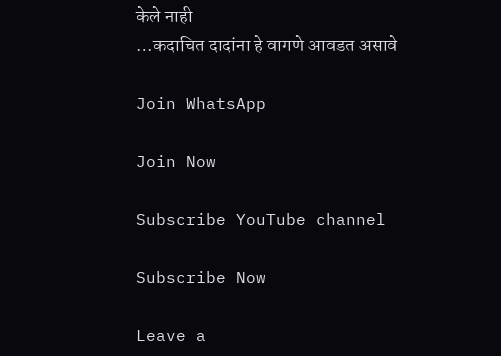केले नाही
…कदाचित दादांना हे वागणे आवडत असावे

Join WhatsApp

Join Now

Subscribe YouTube channel

Subscribe Now

Leave a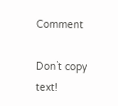Comment

Don`t copy text!